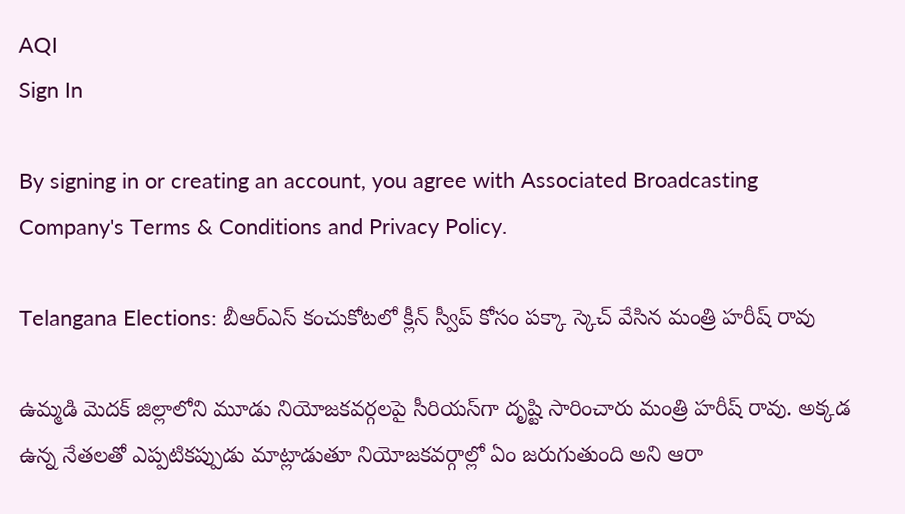AQI
Sign In

By signing in or creating an account, you agree with Associated Broadcasting Company's Terms & Conditions and Privacy Policy.

Telangana Elections: బీఆర్ఎస్ కంచుకోటలో క్లీన్ స్వీప్ కోసం పక్కా స్కెచ్ వేసిన మంత్రి హరీష్ రావు

ఉమ్మడి మెదక్ జిల్లాలోని మూడు నియోజకవర్గలపై సీరియస్‌గా దృష్టి సారించారు మంత్రి హరీష్ రావు. అక్కడ ఉన్న నేతలతో ఎప్పటికప్పుడు మాట్లాడుతూ నియోజకవర్గాల్లో ఏం జరుగుతుంది అని ఆరా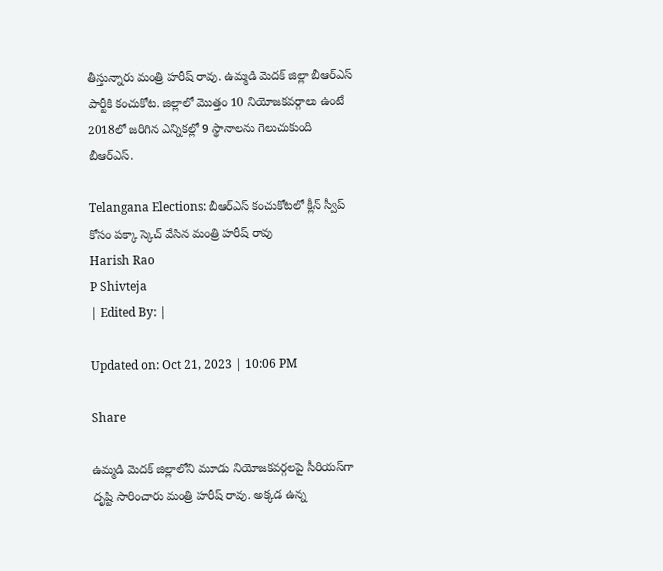తీస్తున్నారు మంత్రి హరీష్ రావు. ఉమ్మడి మెదక్ జిల్లా బీఆర్ఎస్ పార్టీకి కంచుకోట. జిల్లాలో మొత్తం 10 నియోజకవర్గాలు ఉంటే 2018లో జరిగిన ఎన్నికల్లో 9 స్థానాలను గెలుచుకుంది బీఆర్ఎస్.

Telangana Elections: బీఆర్ఎస్ కంచుకోటలో క్లీన్ స్వీప్ కోసం పక్కా స్కెచ్ వేసిన మంత్రి హరీష్ రావు
Harish Rao
P Shivteja
| Edited By: |

Updated on: Oct 21, 2023 | 10:06 PM

Share

ఉమ్మడి మెదక్ జిల్లాలోని మూడు నియోజకవర్గలపై సీరియస్‌గా దృష్టి సారించారు మంత్రి హరీష్ రావు. అక్కడ ఉన్న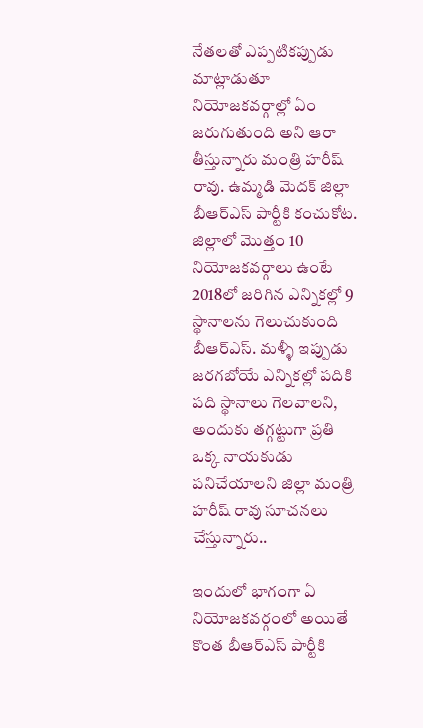నేతలతో ఎప్పటికప్పుడు మాట్లాడుతూ నియోజకవర్గాల్లో ఏం జరుగుతుంది అని ఆరా తీస్తున్నారు మంత్రి హరీష్ రావు. ఉమ్మడి మెదక్ జిల్లా బీఆర్ఎస్ పార్టీకి కంచుకోట. జిల్లాలో మొత్తం 10 నియోజకవర్గాలు ఉంటే 2018లో జరిగిన ఎన్నికల్లో 9 స్థానాలను గెలుచుకుంది బీఆర్ఎస్. మళ్ళీ ఇప్పుడు జరగబోయే ఎన్నికల్లో పదికి పది స్థానాలు గెలవాలని, అందుకు తగ్గట్టుగా ప్రతి ఒక్క నాయకుడు పనిచేయాలని జిల్లా మంత్రి హరీష్ రావు సూచనలు చేస్తున్నారు..

ఇందులో భాగంగా ఏ నియోజకవర్గంలో అయితే కొంత బీఆర్ఎస్ పార్టీకి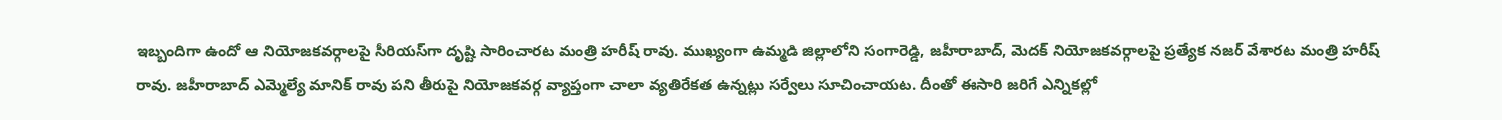ఇబ్బందిగా ఉందో ఆ నియోజకవర్గాలపై సీరియస్‌గా దృష్టి సారించారట మంత్రి హరీష్ రావు. ముఖ్యంగా ఉమ్మడి జిల్లాలోని సంగారెడ్డి, జహీరాబాద్, మెదక్ నియోజకవర్గాలపై ప్రత్యేక నజర్ వేశారట మంత్రి హరీష్ రావు. జహీరాబాద్ ఎమ్మెల్యే మానిక్ రావు పని తీరుపై నియోజకవర్గ వ్యాప్తంగా చాలా వ్యతిరేకత ఉన్నట్లు సర్వేలు సూచించాయట. దీంతో ఈసారి జరిగే ఎన్నికల్లో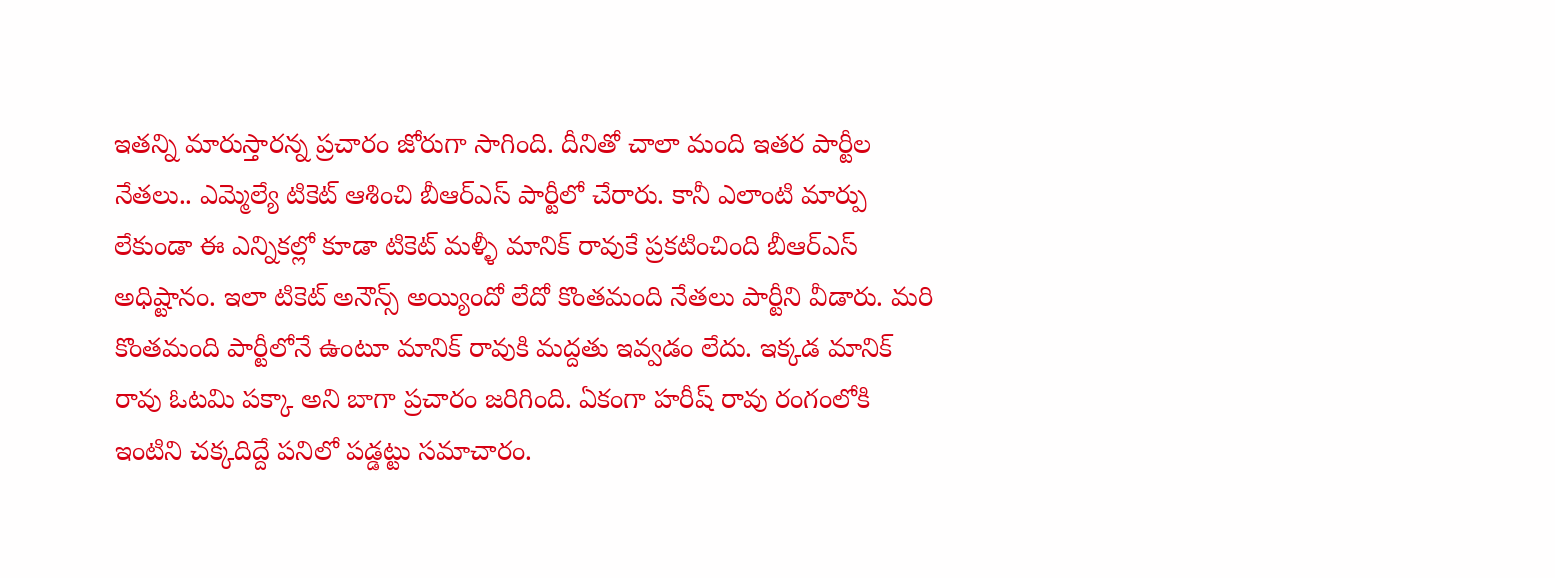ఇతన్ని మారుస్తారన్న ప్రచారం జోరుగా సాగింది. దీనితో చాలా మంది ఇతర పార్టీల నేతలు.. ఎమ్మెల్యే టికెట్ ఆశించి బీఆర్ఎస్ పార్టీలో చేరారు. కానీ ఎలాంటి మార్పు లేకుండా ఈ ఎన్నికల్లో కూడా టికెట్ మళ్ళీ మానిక్ రావుకే ప్రకటించింది బీఆర్ఎస్ అధిష్టానం. ఇలా టికెట్ అనౌన్స్ అయ్యిందో లేదో కొంతమంది నేతలు పార్టీని వీడారు. మరి కొంతమంది పార్టీలోనే ఉంటూ మానిక్ రావుకి మద్దతు ఇవ్వడం లేదు. ఇక్కడ మానిక్ రావు ఓటమి పక్కా అని బాగా ప్రచారం జరిగింది. ఏకంగా హరీష్ రావు రంగంలోకి ఇంటిని చక్కదిద్దే పనిలో పడ్డట్టు సమాచారం.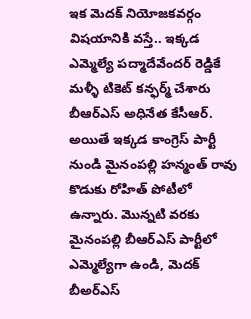ఇక మెదక్ నియోజకవర్గం విషయానికి వస్తే.. ఇక్కడ ఎమ్మెల్యే పద్మాదేవేందర్ రెడ్డికే మళ్ళీ టికెట్ కన్ఫర్మ్ చేశారు బీఆర్ఎస్ అధినేత కేసీఆర్. అయితే ఇక్కడ కాంగ్రెస్ పార్టీ నుండి మైనంపల్లి హన్మంత్ రావు కొడుకు రోహిత్ పోటీలో ఉన్నారు. మొన్నటి వరకు మైనంపల్లి బీఆర్ఎస్ పార్టీలో ఎమ్మెల్యేగా ఉండి, మెదక్ బీఅర్ఎస్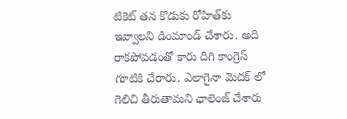టికెట్ తన కొడుకు రోహిత్‌కు ఇవ్వాలని డింమాండ్ చేశారు. అది రాకపోవడంతో కారు దిగి కాంగ్రెస్ గూటికి చేరారు. ఎలాగైనా మెదక్ లో గెలిచి తీరుతామని ఛాలెంజ్ చేశారు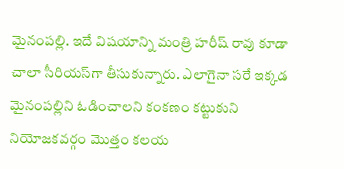మైనంపల్లి. ఇదే విషయాన్ని మంత్రి హరీష్ రావు కూడా చాలా సీరియస్‌గా తీసుకున్నారు. ఎలాగైనా సరే ఇక్కడ మైనంపల్లిని ఓడించాలని కంకణం కట్టుకుని నియోజకవర్గం మొత్తం కలయ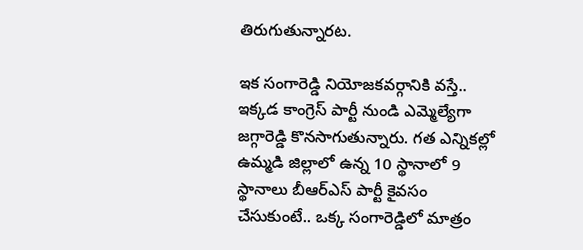తిరుగుతున్నారట.

ఇక సంగారెడ్డి నియోజకవర్గానికి వస్తే.. ఇక్కడ కాంగ్రెస్ పార్టీ నుండి ఎమ్మెల్యేగా జగ్గారెడ్డి కొనసాగుతున్నారు. గత ఎన్నికల్లో ఉమ్మడి జిల్లాలో ఉన్న 10 స్థానాలో 9 స్థానాలు బీఆర్ఎస్ పార్టీ కైవసం చేసుకుంటే.. ఒక్క సంగారెడ్డిలో మాత్రం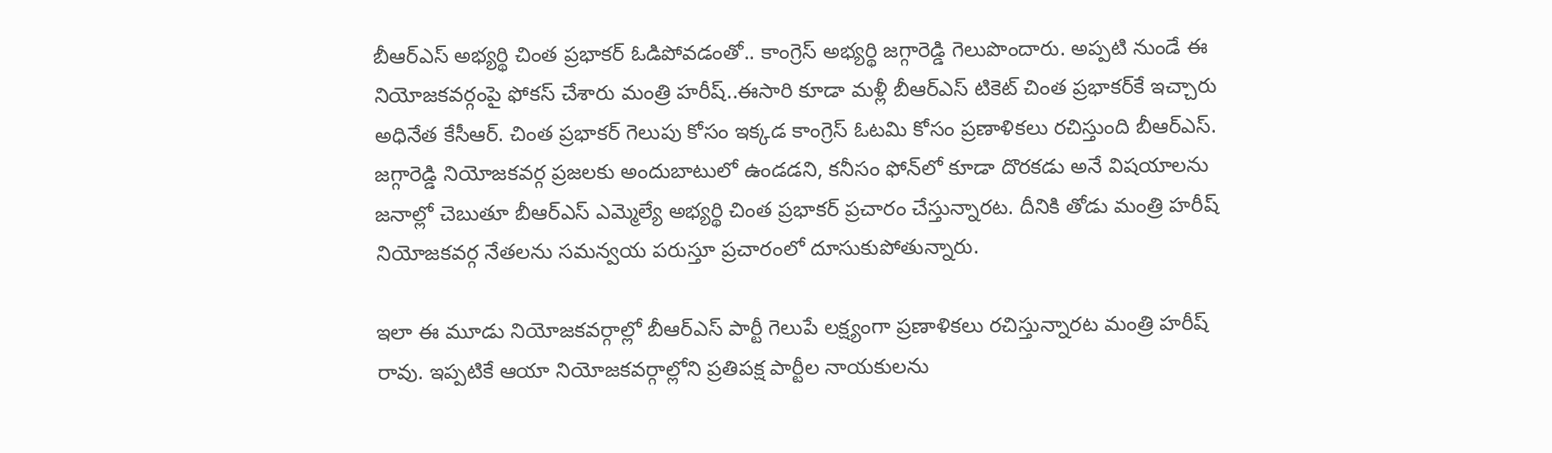బీఆర్ఎస్ అభ్యర్థి చింత ప్రభాకర్ ఓడిపోవడంతో.. కాంగ్రెస్ అభ్యర్థి జగ్గారెడ్డి గెలుపొందారు. అప్పటి నుండే ఈ నియోజకవర్గంపై ఫోకస్ చేశారు మంత్రి హరీష్..ఈసారి కూడా మళ్లీ బీఆర్ఎస్ టికెట్ చింత ప్రభాకర్‌కే ఇచ్చారు అధినేత కేసీఆర్. చింత ప్రభాకర్ గెలుపు కోసం ఇక్కడ కాంగ్రెస్ ఓటమి కోసం ప్రణాళికలు రచిస్తుంది బీఆర్ఎస్. జగ్గారెడ్డి నియోజకవర్గ ప్రజలకు అందుబాటులో ఉండడని, కనీసం ఫోన్‌లో కూడా దొరకడు అనే విషయాలను జనాల్లో చెబుతూ బీఆర్ఎస్ ఎమ్మెల్యే అభ్యర్థి చింత ప్రభాకర్ ప్రచారం చేస్తున్నారట. దీనికి తోడు మంత్రి హరీష్ నియోజకవర్గ నేతలను సమన్వయ పరుస్తూ ప్రచారంలో దూసుకుపోతున్నారు.

ఇలా ఈ మూడు నియోజకవర్గాల్లో బీఆర్ఎస్ పార్టీ గెలుపే లక్ష్యంగా ప్రణాళికలు రచిస్తున్నారట మంత్రి హరీష్ రావు. ఇప్పటికే ఆయా నియోజకవర్గాల్లోని ప్రతిపక్ష పార్టీల నాయకులను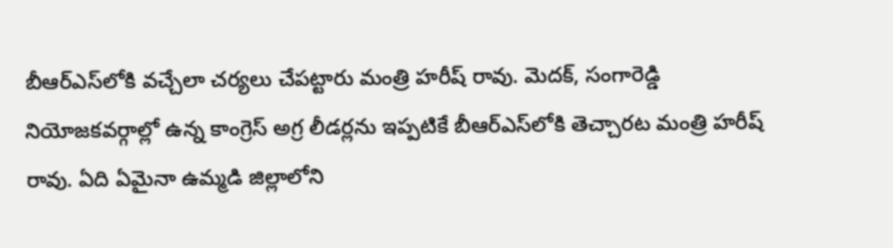బీఆర్ఎస్‌లోకి వచ్చేలా చర్యలు చేపట్టారు మంత్రి హరీష్ రావు. మెదక్, సంగారెడ్డి నియోజకవర్గాల్లో ఉన్న కాంగ్రెస్ అగ్ర లీడర్లను ఇప్పటికే బీఆర్ఎస్‌లోకి తెచ్చారట మంత్రి హరీష్ రావు. ఏది ఏమైనా ఉమ్మడి జిల్లాలోని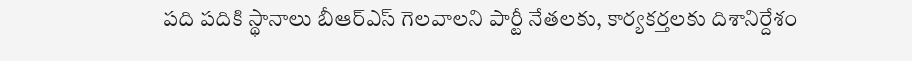పది పదికి స్థానాలు బీఆర్ఎస్ గెలవాలని పార్టీ నేతలకు, కార్యకర్తలకు దిశానిర్దేశం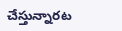చేస్తున్నారట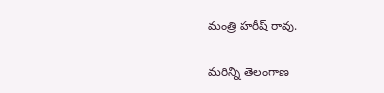మంత్రి హరీష్ రావు.

మరిన్ని తెలంగాణ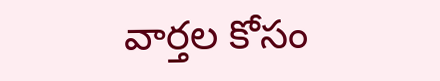వార్తల కోసం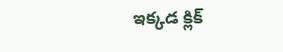ఇక్కడ క్లిక్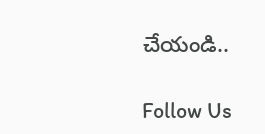చేయండి..

Follow Us